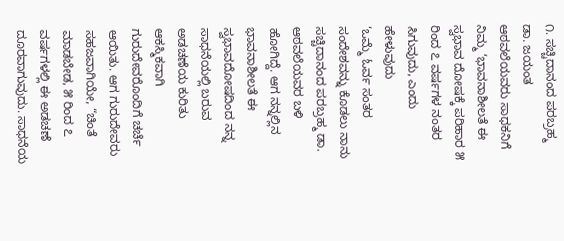೧. ಸಚ್ಚಿದಾನಂದ ಪರಬ್ರಹ್ಮ ಡಾ. ಜಯಂತ ಆಠವಲೆಯವರು ಸಾಧಕನಿಗೆ ನಿಮ್ಮ ‘ಭಾವನಾಶೀಲತೆ ಈ ಸ್ವಭಾವ ದೋಷಕ್ಕೆ ಪರಿಹಾರ ೫ ರಿಂದ ೭ ವರ್ಷಗಳ ನಂತರ ಸಿಗುವುದು, ಎಂದು ಹೇಳುವುದು
‘ಒಮ್ಮೆ ಓರ್ವ ಸಂತರ ಸಂದೇಶವನ್ನು ಕೊಡಲು ನಾನು ಸಚ್ಚಿದಾನಂದ ಪರಬ್ರಹ್ಮ ಡಾ. ಆಠವಲೆಯವರ ಬಳಿ ಹೋಗಿದ್ದೆ. ಆಗ ನನ್ನಲ್ಲಿನ ಭಾವನಾಶೀಲತೆ ಈ ಸ್ವಭಾವದೋಷದಿಂದ ನನ್ನ ಸಾಧನೆಯಲ್ಲಿ ಬರುವ ಅಡಚಣೆಯ ಕುರಿತು ಆಕಸ್ಮಿಕವಾಗಿ ಗುರುದೇವರೊಂದಿಗೆ ಚರ್ಚೆ ಆಯಿತು. ಆಗ ಗುರುದೇವರು ಸಹಜವಾಗಿಯೇ, “ಚಿಂತೆ ಮಾಡಬೇಡ, ೫ ರಿಂದ ೭ ವರ್ಷಗಳಲ್ಲಿ ಈ ಅಡಚಣೆ ದೂರವಾಗುವುದು. ಸಾಧನೆಯ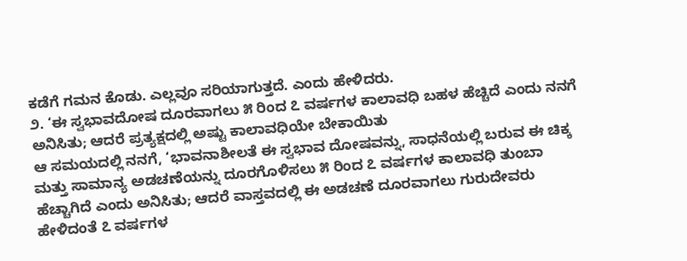ಕಡೆಗೆ ಗಮನ ಕೊಡು. ಎಲ್ಲವೂ ಸರಿಯಾಗುತ್ತದೆ. ಎಂದು ಹೇಳಿದರು.
೨. ‘ಈ ಸ್ವಭಾವದೋಷ ದೂರವಾಗಲು ೫ ರಿಂದ ೭ ವರ್ಷಗಳ ಕಾಲಾವಧಿ ಬಹಳ ಹೆಚ್ಚಿದೆ ಎಂದು ನನಗೆ ಅನಿಸಿತು; ಆದರೆ ಪ್ರತ್ಯಕ್ಷದಲ್ಲಿ ಅಷ್ಟು ಕಾಲಾವಧಿಯೇ ಬೇಕಾಯಿತು
ಆ ಸಮಯದಲ್ಲಿ ನನಗೆ, ‘ಭಾವನಾಶೀಲತೆ ಈ ಸ್ವಭಾವ ದೋಷವನ್ನು, ಸಾಧನೆಯಲ್ಲಿ ಬರುವ ಈ ಚಿಕ್ಕ ಮತ್ತು ಸಾಮಾನ್ಯ ಅಡಚಣೆಯನ್ನು ದೂರಗೊಳಿಸಲು ೫ ರಿಂದ ೭ ವರ್ಷಗಳ ಕಾಲಾವಧಿ ತುಂಬಾ ಹೆಚ್ಚಾಗಿದೆ ಎಂದು ಅನಿಸಿತು; ಆದರೆ ವಾಸ್ತವದಲ್ಲಿ ಈ ಅಡಚಣೆ ದೂರವಾಗಲು ಗುರುದೇವರು ಹೇಳಿದಂತೆ ೭ ವರ್ಷಗಳ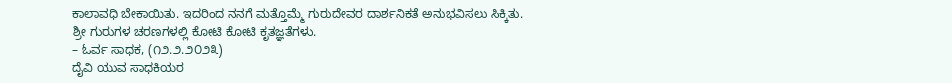ಕಾಲಾವಧಿ ಬೇಕಾಯಿತು. ಇದರಿಂದ ನನಗೆ ಮತ್ತೊಮ್ಮೆ ಗುರುದೇವರ ದಾರ್ಶನಿಕತೆ ಅನುಭವಿಸಲು ಸಿಕ್ಕಿತು.
ಶ್ರೀ ಗುರುಗಳ ಚರಣಗಳಲ್ಲಿ ಕೋಟಿ ಕೋಟಿ ಕೃತಜ್ಞತೆಗಳು.
– ಓರ್ವ ಸಾಧಕ, (೧೨.೨.೨೦೨೩)
ದೈವಿ ಯುವ ಸಾಧಕಿಯರ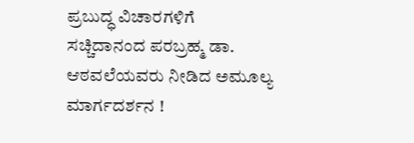ಪ್ರಬುದ್ಧ ವಿಚಾರಗಳಿಗೆ ಸಚ್ಚಿದಾನಂದ ಪರಬ್ರಹ್ಮ ಡಾ. ಆಠವಲೆಯವರು ನೀಡಿದ ಅಮೂಲ್ಯ ಮಾರ್ಗದರ್ಶನ !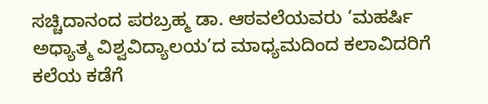ಸಚ್ಚಿದಾನಂದ ಪರಬ್ರಹ್ಮ ಡಾ. ಆಠವಲೆಯವರು ‘ಮಹರ್ಷಿ ಅಧ್ಯಾತ್ಮ ವಿಶ್ವವಿದ್ಯಾಲಯ’ದ ಮಾಧ್ಯಮದಿಂದ ಕಲಾವಿದರಿಗೆ ಕಲೆಯ ಕಡೆಗೆ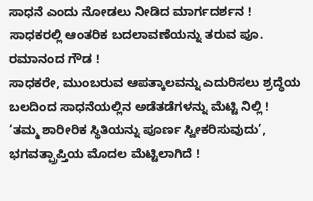ಸಾಧನೆ ಎಂದು ನೋಡಲು ನೀಡಿದ ಮಾರ್ಗದರ್ಶನ !
ಸಾಧಕರಲ್ಲಿ ಆಂತರಿಕ ಬದಲಾವಣೆಯನ್ನು ತರುವ ಪೂ. ರಮಾನಂದ ಗೌಡ !
ಸಾಧಕರೇ, ಮುಂಬರುವ ಆಪತ್ಕಾಲವನ್ನು ಎದುರಿಸಲು ಶ್ರದ್ಧೆಯ ಬಲದಿಂದ ಸಾಧನೆಯಲ್ಲಿನ ಅಡೆತಡೆಗಳನ್ನು ಮೆಟ್ಟಿ ನಿಲ್ಲಿ !
‘ತಮ್ಮ ಶಾರೀರಿಕ ಸ್ಥಿತಿಯನ್ನು ಪೂರ್ಣ ಸ್ವೀಕರಿಸುವುದು’, ಭಗವತ್ಪ್ರಾಪ್ತಿಯ ಮೊದಲ ಮೆಟ್ಟಿಲಾಗಿದೆ !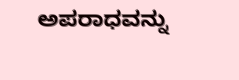ಅಪರಾಧವನ್ನು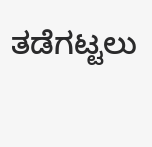ತಡೆಗಟ್ಟಲು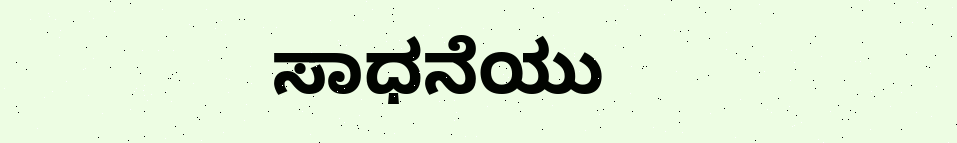ಸಾಧನೆಯು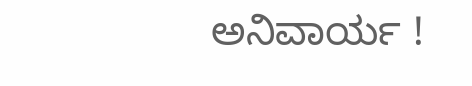ಅನಿವಾರ್ಯ !